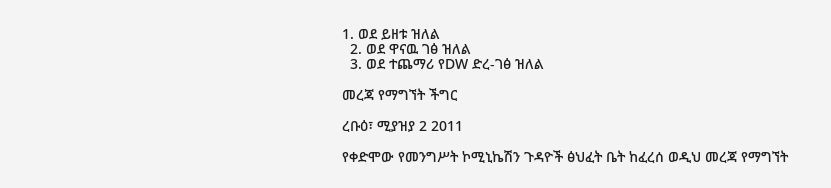1. ወደ ይዘቱ ዝለል
  2. ወደ ዋናዉ ገፅ ዝለል
  3. ወደ ተጨማሪ የDW ድረ-ገፅ ዝለል

መረጃ የማግኘት ችግር

ረቡዕ፣ ሚያዝያ 2 2011

የቀድሞው የመንግሥት ኮሚኒኬሽን ጉዳዮች ፅህፈት ቤት ከፈረሰ ወዲህ መረጃ የማግኘት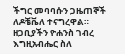ችግር መባባሱን ጋዜጠኞች ለዶቼቬለ ተናግረዋል። ዘጋቢያችን ዮሐንስ ገብረ እግዚአብሔር ስለ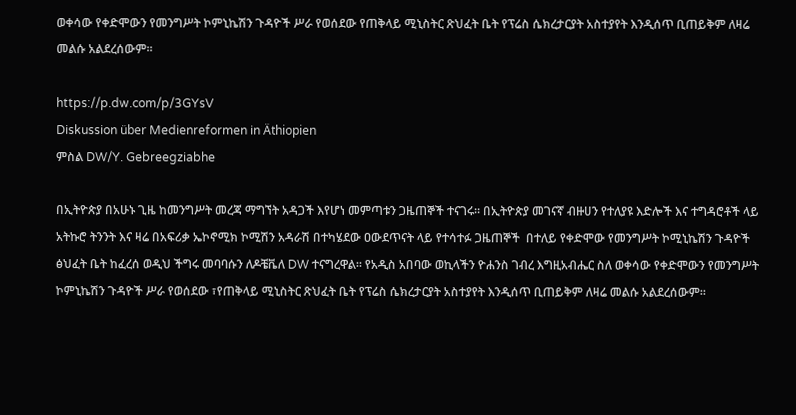ወቀሳው የቀድሞውን የመንግሥት ኮምኒኬሽን ጉዳዮች ሥራ የወሰደው የጠቅላይ ሚኒስትር ጽህፈት ቤት የፕሬስ ሴክረታርያት አስተያየት እንዲሰጥ ቢጠይቅም ለዛሬ መልሱ አልደረሰውም።

https://p.dw.com/p/3GYsV
Diskussion über Medienreformen in Äthiopien
ምስል DW/Y. Gebreegziabhe

በኢትዮጵያ በአሁኑ ጊዜ ከመንግሥት መረጃ ማግኘት አዳጋች እየሆነ መምጣቱን ጋዜጠኞች ተናገሩ። በኢትዮጵያ መገናኛ ብዙሀን የተለያዩ እድሎች እና ተግዳሮቶች ላይ አትኩሮ ትንንት እና ዛሬ በአፍሪቃ ኤኮኖሚክ ኮሚሽን አዳራሽ በተካሄደው ዐውደጥናት ላይ የተሳተፉ ጋዜጠኞች  በተለይ የቀድሞው የመንግሥት ኮሚኒኬሽን ጉዳዮች ፅህፈት ቤት ከፈረሰ ወዲህ ችግሩ መባባሱን ለዶቼቬለ DW ተናግረዋል። የአዲስ አበባው ወኪላችን ዮሐንስ ገብረ እግዚአብሔር ስለ ወቀሳው የቀድሞውን የመንግሥት ኮምኒኬሽን ጉዳዮች ሥራ የወሰደው ፣የጠቅላይ ሚኒስትር ጽህፈት ቤት የፕሬስ ሴክረታርያት አስተያየት እንዲሰጥ ቢጠይቅም ለዛሬ መልሱ አልደረሰውም።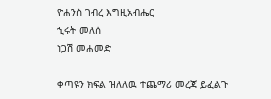ዮሐንስ ገብረ እግዚአብሔር
ኂሩት መለሰ
ነጋሽ መሐመድ

ቀጣዩን ክፍል ዝለለዉ ተጨማሪ መረጃ ይፈልጉ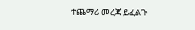ተጨማሪ መረጃ ይፈልጉ